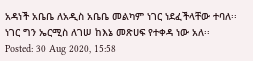አዳነች አቤቤ ለአዲስ አቤቤ መልካም ነገር ነደፈችላቸው ተባለ፡፡ ነገር ግን ኤርሚስ ለገሠ ከእኔ መጽሀፍ የተቀዳ ነው አለ፡፡
Posted: 30 Aug 2020, 15:58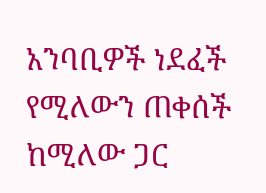አንባቢዎች ነደፈች የሚለውን ጠቀሰች ከሚለው ጋር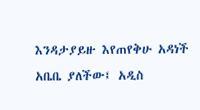እንዳታያይዙ እየጠየቅሁ አዳነች አቤቤ ያለችው፤ አዲስ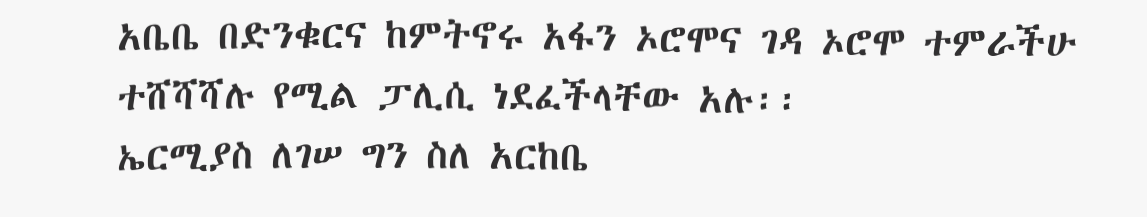አቤቤ በድንቁርና ከምትኖሩ አፋን ኦሮሞና ገዳ ኦሮሞ ተምራችሁ ተሸሻሻሉ የሚል ፓሊሲ ነደፈችላቸው አሉ፡፡
ኤርሚያስ ለገሠ ግን ስለ አርከቤ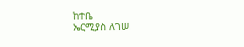ከተቤ
ኤርሚያስ ለገሠ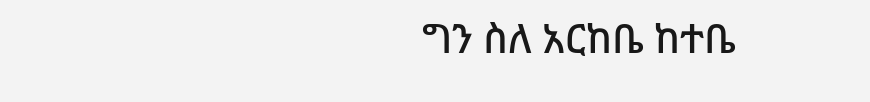ግን ስለ አርከቤ ከተቤ